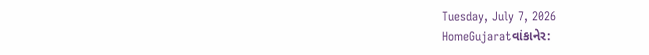Tuesday, July 7, 2026
HomeGujaratવાંકાનેર: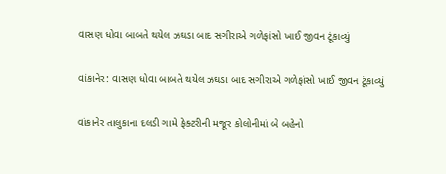વાસણ ધોવા બાબતે થયેલ ઝઘડા બાદ સગીરાએ ગળેફાંસો ખાઈ જીવન ટૂંકાવ્યું

વાંકાનેર: વાસણ ધોવા બાબતે થયેલ ઝઘડા બાદ સગીરાએ ગળેફાંસો ખાઈ જીવન ટૂંકાવ્યું

વાંકાનેર તાલુકાના દલડી ગામે ફેક્ટરીની મજૂર કોલોનીમાં બે બહેનો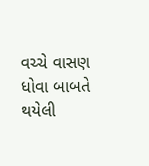વચ્ચે વાસણ ધોવા બાબતે થયેલી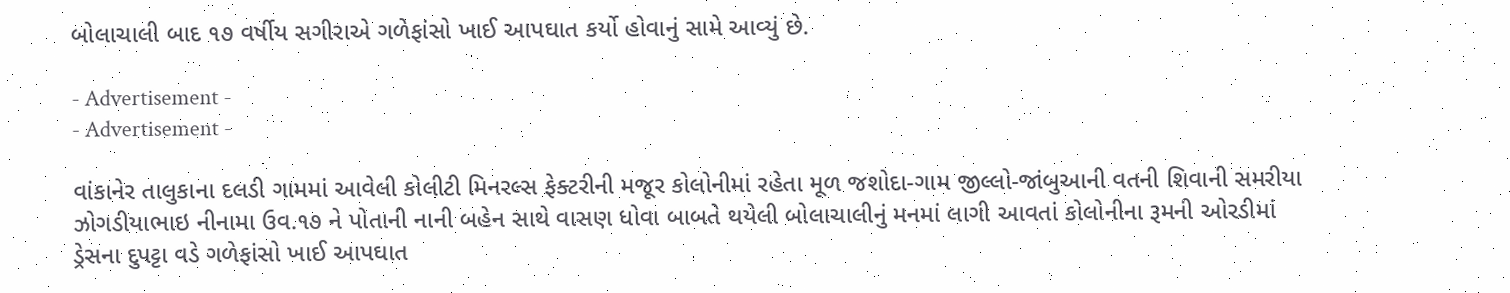બોલાચાલી બાદ ૧૭ વર્ષીય સગીરાએ ગળેફાંસો ખાઈ આપઘાત કર્યો હોવાનું સામે આવ્યું છે.

- Advertisement -
- Advertisement -

વાંકાનેર તાલુકાના દલડી ગામમાં આવેલી કોલીટી મિનરલ્સ ફેક્ટરીની મજૂર કોલોનીમાં રહેતા મૂળ જશોદા-ગામ જીલ્લો-જાંબુઆની વતની શિવાની સમરીયા ઝોગડીયાભાઇ નીનામા ઉવ.૧૭ ને પોતાની નાની બહેન સાથે વાસણ ધોવા બાબતે થયેલી બોલાચાલીનું મનમાં લાગી આવતાં કોલોનીના રૂમની ઓરડીમાં ડ્રેસના દુપટ્ટા વડે ગળેફાંસો ખાઈ આપઘાત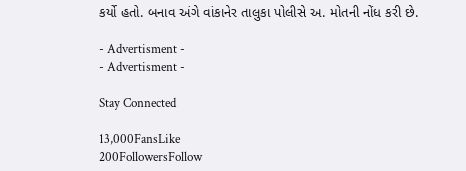કર્યો હતો. બનાવ અંગે વાંકાનેર તાલુકા પોલીસે અ. મોતની નોંધ કરી છે.

- Advertisment -
- Advertisment -

Stay Connected

13,000FansLike
200FollowersFollow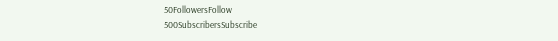50FollowersFollow
500SubscribersSubscribe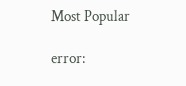Most Popular

error: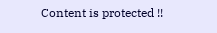Content is protected !!